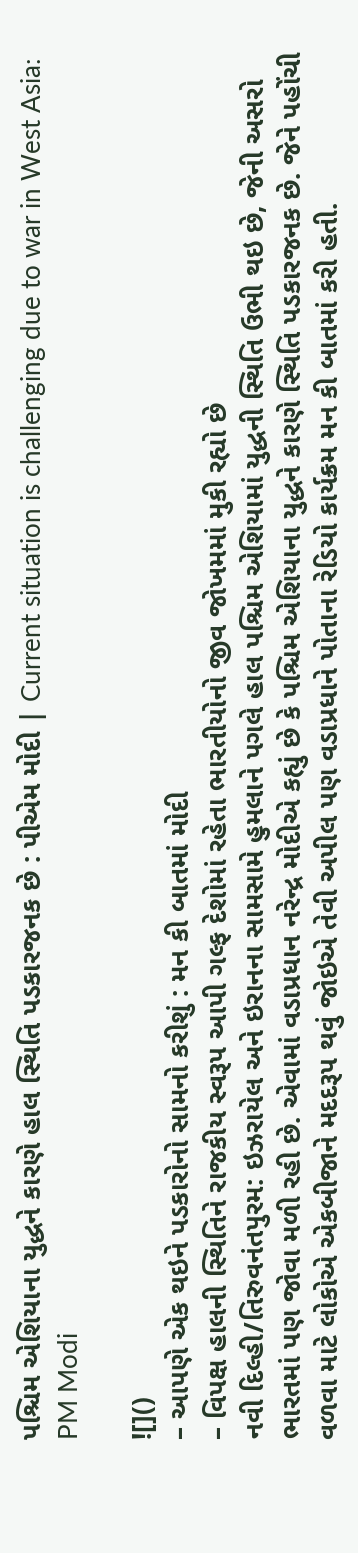પશ્ચિમ એશિયાના યુદ્ધને કારણે હાલ સ્થિતિ પડકારજનક છે : પીએમ મોદી | Current situation is challenging due to war in West Asia: PM Modi

![]()
– આપણે એક થઇને પડકારોનો સામનો કરીશું : મન કી બાતમાં મોદી
– વિપક્ષ હાલની સ્થિતિને રાજકીય સ્વરૂપ આપી ગલ્ફ દેશોમાં રહેતા ભારતીયોનો જીવ જોખમમાં મુકી રહ્યો છે
નવી દિલ્હી/તિરુવનંતપુરમ: ઇઝરાયેલ અને ઇરાનના સામસામે હુમલાને પગલે હાલ પશ્ચિમ એશિયામાં યુદ્ધની સ્થિતિ ઉભી થઇ છે, જેની અસરો ભારતમાં પણ જોવા મળી રહી છે. એવામાં વડાપ્રધાન નરેન્દ્ર મોદીએ કહ્યું છે કે પશ્ચિમ એશિયાના યુદ્ધને કારણે સ્થિતિ પડકારજનક છે. જેને પહોંચી વળવા માટે લોકોએ એકબીજાને મદદરૂપ થવું જોઇએ તેવી અપીલ પણ વડાપ્રધાને પોતાના રેડિયો કાર્યક્રમ મન કી બાતમાં કરી હતી.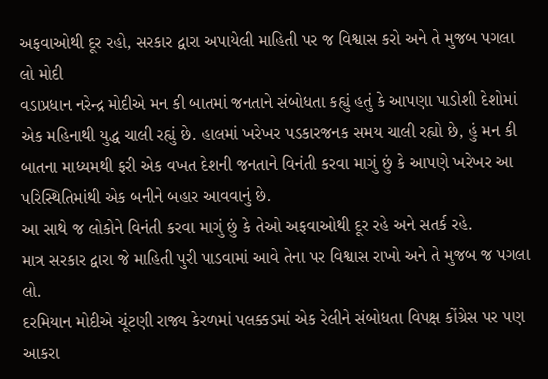અફવાઓથી દૂર રહો, સરકાર દ્વારા અપાયેલી માહિતી પર જ વિશ્વાસ કરો અને તે મુજબ પગલા લો મોદી
વડાપ્રધાન નરેન્દ્ર મોદીએ મન કી બાતમાં જનતાને સંબોધતા કહ્યું હતું કે આપણા પાડોશી દેશોમાં એક મહિનાથી યુદ્ધ ચાલી રહ્યું છે. હાલમાં ખરેખર પડકારજનક સમય ચાલી રહ્યો છે, હું મન કી બાતના માધ્યમથી ફરી એક વખત દેશની જનતાને વિનંતી કરવા માગું છું કે આપણે ખરેખર આ પરિસ્થિતિમાંથી એક બનીને બહાર આવવાનું છે.
આ સાથે જ લોકોને વિનંતી કરવા માગું છું કે તેઓ અફવાઓથી દૂર રહે અને સતર્ક રહે.
માત્ર સરકાર દ્વારા જે માહિતી પુરી પાડવામાં આવે તેના પર વિશ્વાસ રાખો અને તે મુજબ જ પગલા લો.
દરમિયાન મોદીએ ચૂંટણી રાજ્ય કેરળમાં પલક્કડમાં એક રેલીને સંબોધતા વિપક્ષ કોંગ્રેસ પર પણ આકરા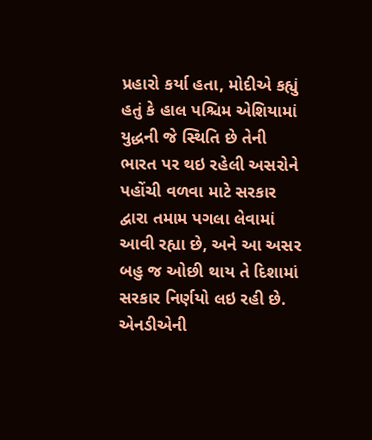પ્રહારો કર્યા હતા, મોદીએ કહ્યું હતું કે હાલ પશ્ચિમ એશિયામાં યુદ્ધની જે સ્થિતિ છે તેની ભારત પર થઇ રહેલી અસરોને પહોંચી વળવા માટે સરકાર દ્વારા તમામ પગલા લેવામાં આવી રહ્યા છે, અને આ અસર બહુ જ ઓછી થાય તે દિશામાં સરકાર નિર્ણયો લઇ રહી છે.
એનડીએની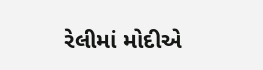રેલીમાં મોદીએ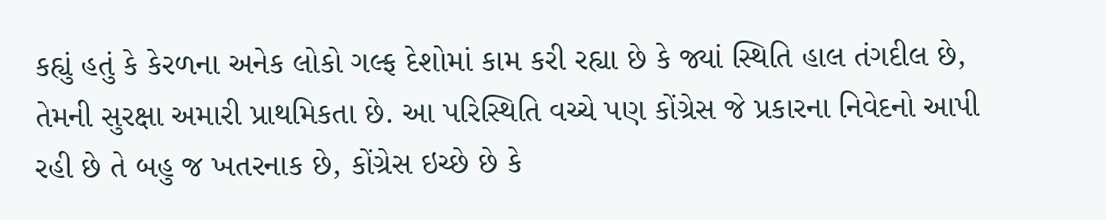કહ્યું હતું કે કેરળના અનેક લોકો ગલ્ફ દેશોમાં કામ કરી રહ્યા છે કે જ્યાં સ્થિતિ હાલ તંગદીલ છે, તેમની સુરક્ષા અમારી પ્રાથમિકતા છે. આ પરિસ્થિતિ વચ્ચે પણ કોંગ્રેસ જે પ્રકારના નિવેદનો આપી રહી છે તે બહુ જ ખતરનાક છે, કોંગ્રેસ ઇચ્છે છે કે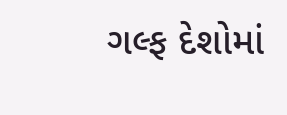ગલ્ફ દેશોમાં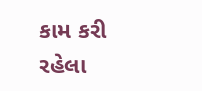કામ કરી રહેલા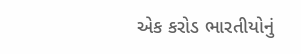એક કરોડ ભારતીયોનું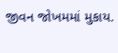જીવન જોખમમાં મુકાય.